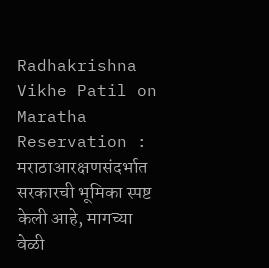Radhakrishna Vikhe Patil on Maratha Reservation : मराठाआरक्षणसंदर्भात सरकारची भूमिका स्पष्ट केली आहे, मागच्या वेळी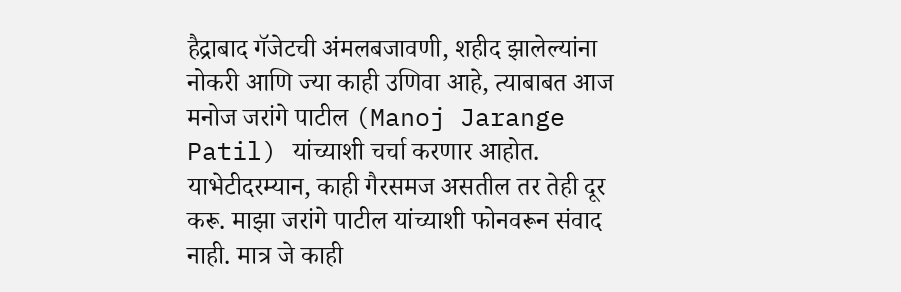हैद्राबाद गॅजेटची अंमलबजावणी, शहीद झालेल्यांना नोकरी आणि ज्या काही उणिवा आहे, त्याबाबत आज मनोज जरांगे पाटील (Manoj Jarange Patil) यांच्याशी चर्चा करणार आहोत. याभेटीदरम्यान, काही गैरसमज असतील तर तेही दूर करू. माझा जरांगे पाटील यांच्याशी फोनवरून संवाद नाही. मात्र जे काही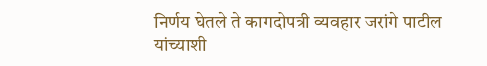निर्णय घेतले ते कागदोपत्री व्यवहार जरांगे पाटील यांच्याशी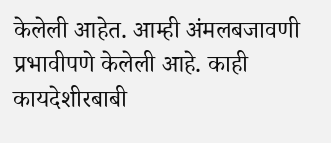केलेली आहेत. आम्ही अंमलबजावणी प्रभावीपणे केलेली आहे. काही कायदेशीरबाबी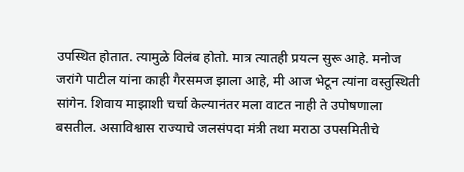उपस्थित होतात. त्यामुळे विलंब होतो. मात्र त्यातही प्रयत्न सुरू आहे. मनोज जरांगे पाटील यांना काही गैरसमज झाला आहे, मी आज भेटून त्यांना वस्तुस्थिती सांगेन. शिवाय माझाशी चर्चा केल्यानंतर मला वाटत नाही ते उपोषणाला बसतील. असाविश्वास राज्याचे जलसंपदा मंत्री तथा मराठा उपसमितीचे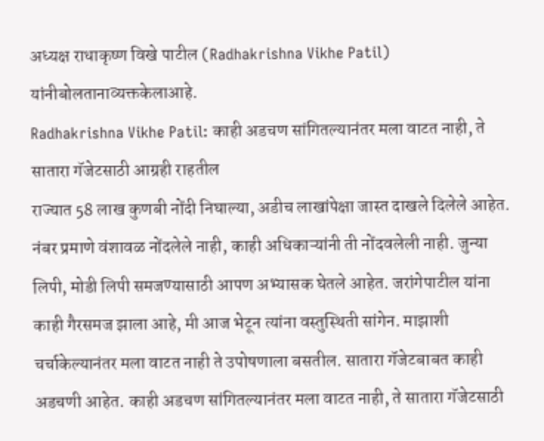अध्यक्ष राधाकृष्ण विखे पाटील (Radhakrishna Vikhe Patil) यांनीबोलतानाव्यक्तकेलाआहे.
Radhakrishna Vikhe Patil: काही अडचण सांगितल्यानंतर मला वाटत नाही, ते सातारा गॅजेटसाठी आग्रही राहतील
राज्यात 58 लाख कुणबी नोंदी निघाल्या, अडीच लाखांपेक्षा जास्त दाखले दिलेले आहेत. नंबर प्रमाणे वंशावळ नोंदलेले नाही, काही अधिकाऱ्यांनी ती नोंदवलेली नाही. जुन्या लिपी, मोडी लिपी समजण्यासाठी आपण अभ्यासक घेतले आहेत. जरांगेपाटील यांना काही गैरसमज झाला आहे, मी आज भेटून त्यांना वस्तुस्थिती सांगेन. माझाशी चर्चाकेल्यानंतर मला वाटत नाही ते उपोषणाला बसतील. सातारा गॅजेटबाबत काही अडचणी आहेत. काही अडचण सांगितल्यानंतर मला वाटत नाही, ते सातारा गॅजेटसाठी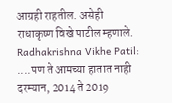आग्रही राहतील. असेही राधाकृष्ण विखे पाटील म्हणाले.
Radhakrishna Vikhe Patil: ....पण ते आमच्या हातात नाही
दरम्यान, 2014 ते 2019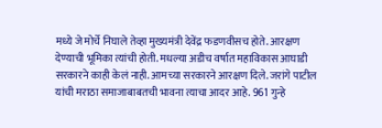मध्ये जे मोर्चे निघाले तेव्हा मुख्यमंत्री देवेंद्र फडणवीसच होते. आरक्षण देण्याची भूमिका त्यांची होती. मधल्या अडीच वर्षात महाविकास आघाडी सरकारने काही केलं नाही. आमच्या सरकारने आरक्षण दिले. जरांगे पाटील यांची मराठा समाजाबाबतची भावना त्याचा आदर आहे. 961 गुन्हे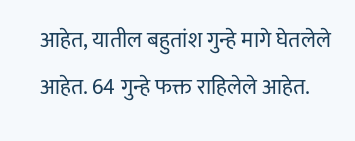आहेत, यातील बहुतांश गुन्हे मागे घेतलेले आहेत. 64 गुन्हे फक्त राहिलेले आहेत.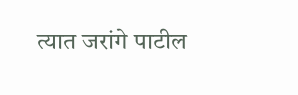त्यात जरांगे पाटील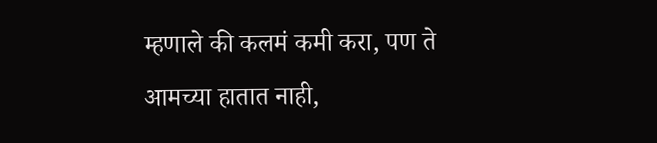म्हणाले की कलमं कमी करा, पण ते आमच्या हातात नाही,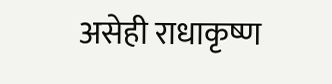असेही राधाकृष्ण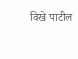विखे पाटील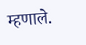म्हणाले.